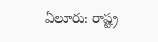ఏలూరు: రాష్ట్ర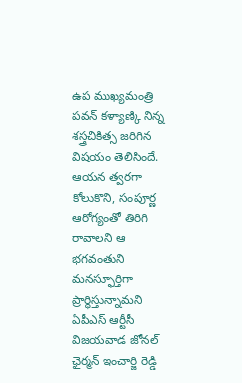ఉప ముఖ్యమంత్రి పవన్ కళ్యాణ్కి నిన్న శస్త్రచికిత్స జరిగిన విషయం తెలిసిందే. ఆయన త్వరగా కోలుకొని, సంపూర్ణ ఆరోగ్యంతో తిరిగి రావాలని ఆ భగవంతుని మనస్ఫూర్తిగా ప్రార్థిస్తున్నామని ఏపీఎస్ ఆర్టీసీ విజయవాడ జోనల్ ఛైర్మన్ ఇంచార్జి రెడ్డి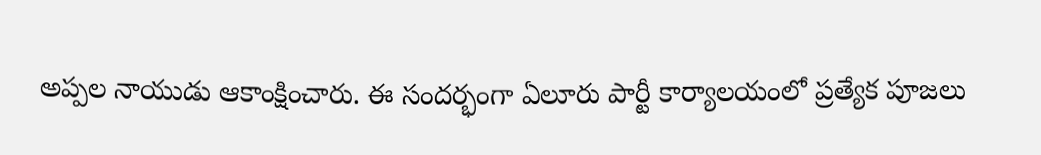అప్పల నాయుడు ఆకాంక్షించారు. ఈ సందర్భంగా ఏలూరు పార్టీ కార్యాలయంలో ప్రత్యేక పూజలు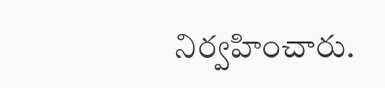నిర్వహించారు.